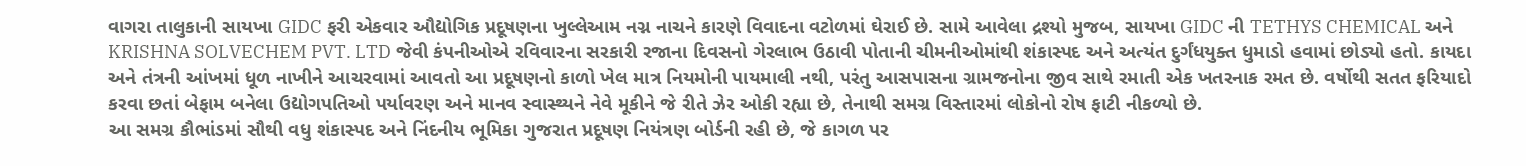વાગરા તાલુકાની સાયખા GIDC ફરી એકવાર ઔદ્યોગિક પ્રદૂષણના ખુલ્લેઆમ નગ્ન નાચને કારણે વિવાદના વટોળમાં ઘેરાઈ છે. સામે આવેલા દ્રશ્યો મુજબ, સાયખા GIDC ની TETHYS CHEMICAL અને KRISHNA SOLVECHEM PVT. LTD જેવી કંપનીઓએ રવિવારના સરકારી રજાના દિવસનો ગેરલાભ ઉઠાવી પોતાની ચીમનીઓમાંથી શંકાસ્પદ અને અત્યંત દુર્ગંધયુક્ત ધુમાડો હવામાં છોડ્યો હતો. કાયદા અને તંત્રની આંખમાં ધૂળ નાખીને આચરવામાં આવતો આ પ્રદૂષણનો કાળો ખેલ માત્ર નિયમોની પાયમાલી નથી, પરંતુ આસપાસના ગ્રામજનોના જીવ સાથે રમાતી એક ખતરનાક રમત છે. વર્ષોથી સતત ફરિયાદો કરવા છતાં બેફામ બનેલા ઉદ્યોગપતિઓ પર્યાવરણ અને માનવ સ્વાસ્થ્યને નેવે મૂકીને જે રીતે ઝેર ઓકી રહ્યા છે, તેનાથી સમગ્ર વિસ્તારમાં લોકોનો રોષ ફાટી નીકળ્યો છે.
આ સમગ્ર કૌભાંડમાં સૌથી વધુ શંકાસ્પદ અને નિંદનીય ભૂમિકા ગુજરાત પ્રદૂષણ નિયંત્રણ બોર્ડની રહી છે, જે કાગળ પર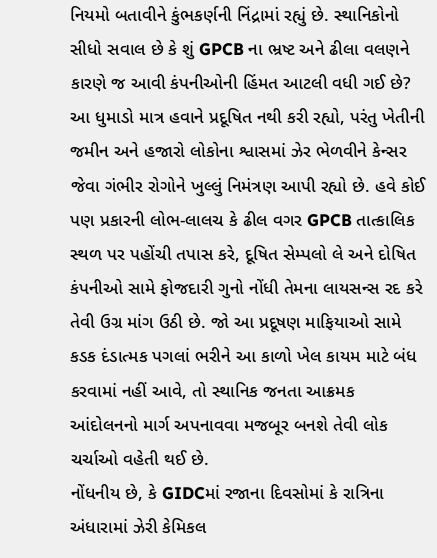નિયમો બતાવીને કુંભકર્ણની નિંદ્રામાં રહ્યું છે. સ્થાનિકોનો સીધો સવાલ છે કે શું GPCB ના ભ્રષ્ટ અને ઢીલા વલણને કારણે જ આવી કંપનીઓની હિંમત આટલી વધી ગઈ છે? આ ધુમાડો માત્ર હવાને પ્રદૂષિત નથી કરી રહ્યો, પરંતુ ખેતીની જમીન અને હજારો લોકોના શ્વાસમાં ઝેર ભેળવીને કેન્સર જેવા ગંભીર રોગોને ખુલ્લું નિમંત્રણ આપી રહ્યો છે. હવે કોઈ પણ પ્રકારની લોભ-લાલચ કે ઢીલ વગર GPCB તાત્કાલિક સ્થળ પર પહોંચી તપાસ કરે, દૂષિત સેમ્પલો લે અને દોષિત કંપનીઓ સામે ફોજદારી ગુનો નોંધી તેમના લાયસન્સ રદ કરે તેવી ઉગ્ર માંગ ઉઠી છે. જો આ પ્રદૂષણ માફિયાઓ સામે કડક દંડાત્મક પગલાં ભરીને આ કાળો ખેલ કાયમ માટે બંધ કરવામાં નહીં આવે, તો સ્થાનિક જનતા આક્રમક આંદોલનનો માર્ગ અપનાવવા મજબૂર બનશે તેવી લોક ચર્ચાઓ વહેતી થઈ છે.
નોંધનીય છે, કે GIDCમાં રજાના દિવસોમાં કે રાત્રિના અંધારામાં ઝેરી કેમિકલ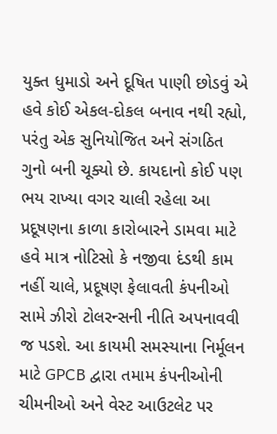યુક્ત ધુમાડો અને દૂષિત પાણી છોડવું એ હવે કોઈ એકલ-દોકલ બનાવ નથી રહ્યો, પરંતુ એક સુનિયોજિત અને સંગઠિત ગુનો બની ચૂક્યો છે. કાયદાનો કોઈ પણ ભય રાખ્યા વગર ચાલી રહેલા આ પ્રદૂષણના કાળા કારોબારને ડામવા માટે હવે માત્ર નોટિસો કે નજીવા દંડથી કામ નહીં ચાલે, પ્રદૂષણ ફેલાવતી કંપનીઓ સામે ઝીરો ટોલરન્સની નીતિ અપનાવવી જ પડશે. આ કાયમી સમસ્યાના નિર્મૂલન માટે GPCB દ્વારા તમામ કંપનીઓની ચીમનીઓ અને વેસ્ટ આઉટલેટ પર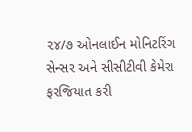૨૪/૭ ઓનલાઈન મોનિટરિંગ સેન્સર અને સીસીટીવી કેમેરા ફરજિયાત કરી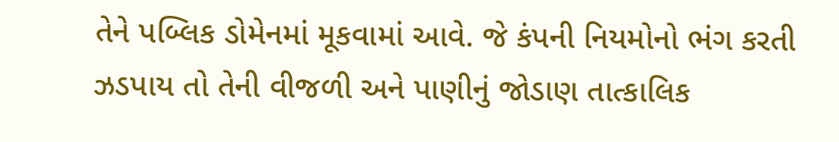તેને પબ્લિક ડોમેનમાં મૂકવામાં આવે. જે કંપની નિયમોનો ભંગ કરતી ઝડપાય તો તેની વીજળી અને પાણીનું જોડાણ તાત્કાલિક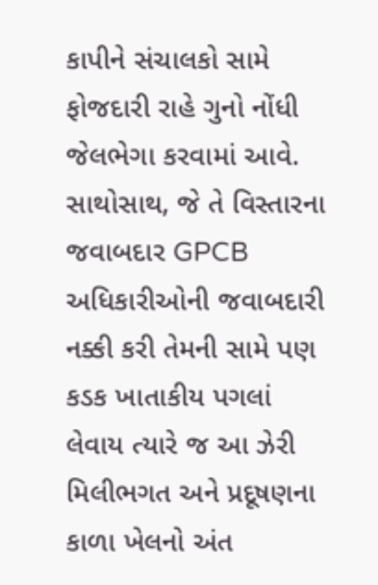કાપીને સંચાલકો સામે ફોજદારી રાહે ગુનો નોંધી જેલભેગા કરવામાં આવે. સાથોસાથ, જે તે વિસ્તારના જવાબદાર GPCB અધિકારીઓની જવાબદારી નક્કી કરી તેમની સામે પણ કડક ખાતાકીય પગલાં લેવાય ત્યારે જ આ ઝેરી મિલીભગત અને પ્રદૂષણના કાળા ખેલનો અંત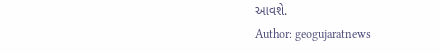આવશે.
Author: geogujaratnews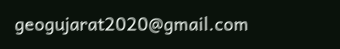geogujarat2020@gmail.com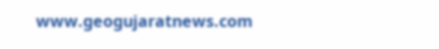www.geogujaratnews.com